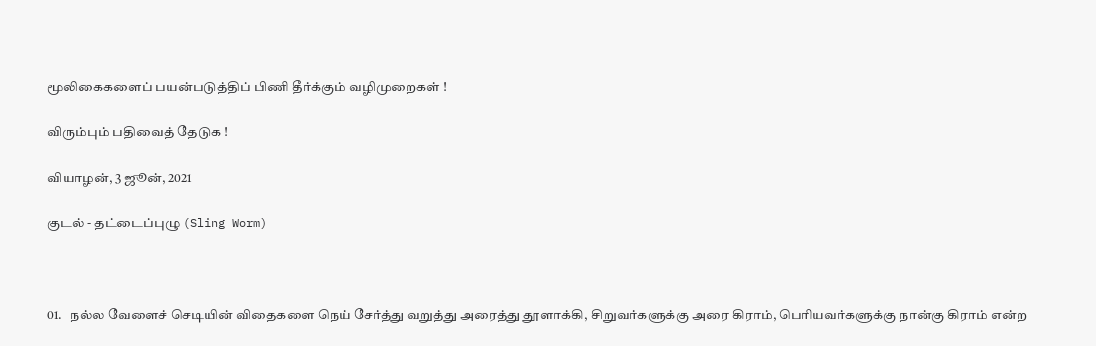மூலிகைகளைப் பயன்படுத்திப் பிணி தீர்க்கும் வழிமுறைகள் !

விரும்பும் பதிவைத் தேடுக !

வியாழன், 3 ஜூன், 2021

குடல் - தட்டைப்புழு (Sling Worm)



01.   நல்ல வேளைச் செடியின் விதைகளை நெய் சேர்த்து வறுத்து அரைத்து தூளாக்கி, சிறுவர்களுக்கு அரை கிராம், பெரியவர்களுக்கு நான்கு கிராம் என்ற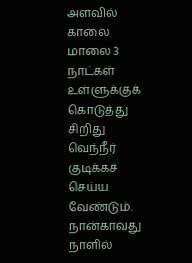அளவில் காலை மாலை 3 நாட்கள் உள்ளுக்குக் கொடுத்து சிறிது வெந்நீர் குடிக்கச் செய்ய வேண்டும். நான்காவது நாளில்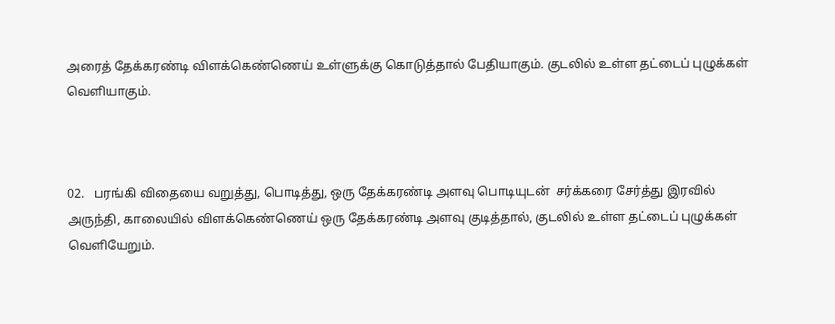அரைத் தேக்கரண்டி விளக்கெண்ணெய் உள்ளுக்கு கொடுத்தால் பேதியாகும். குடலில் உள்ள தட்டைப் புழுக்கள் வெளியாகும்.



02.   பரங்கி விதையை வறுத்து, பொடித்து, ஒரு தேக்கரண்டி அளவு பொடியுடன்  சர்க்கரை சேர்த்து இரவில் அருந்தி, காலையில் விளக்கெண்ணெய் ஒரு தேக்கரண்டி அளவு குடித்தால், குடலில் உள்ள தட்டைப் புழுக்கள் வெளியேறும்.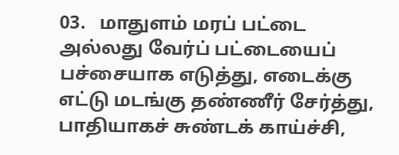03.   மாதுளம் மரப் பட்டை அல்லது வேர்ப் பட்டையைப் பச்சையாக எடுத்து, எடைக்கு எட்டு மடங்கு தண்ணீர் சேர்த்து, பாதியாகச் சுண்டக் காய்ச்சி,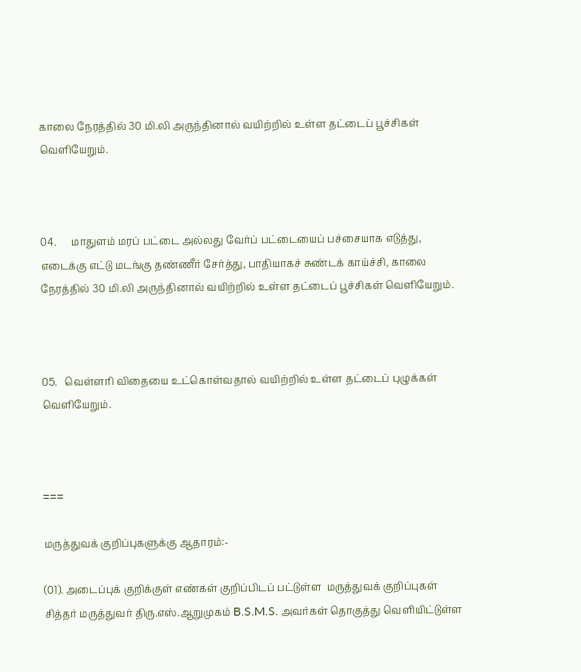காலை நேரத்தில் 30 மி.லி அருந்தினால் வயிற்றில் உள்ள தட்டைப் பூச்சிகள் வெளியேறும்.



04.      மாதுளம் மரப் பட்டை அல்லது வேர்ப் பட்டையைப் பச்சையாக எடுத்து, எடைக்கு எட்டு மடங்கு தண்ணீர் சேர்த்து, பாதியாகச் சுண்டக் காய்ச்சி, காலை நேரத்தில் 30 மி.லி அருந்தினால் வயிற்றில் உள்ள தட்டைப் பூச்சிகள் வெளியேறும்.



05.   வெள்ளரி விதையை உட்கொள்வதால் வயிற்றில் உள்ள தட்டைப் புழுக்கள் வெளியேறும்.



===

மருத்துவக் குறிப்புகளுக்கு ஆதாரம்:-

(01). அடைப்புக் குறிக்குள் எண்கள் குறிப்பிடப் பட்டுள்ள  மருத்துவக் குறிப்புகள் சித்தர் மருத்துவர் திரு.எஸ்.ஆறுமுகம் B.S.M.S. அவர்கள் தொகுத்து வெளியிட்டுள்ள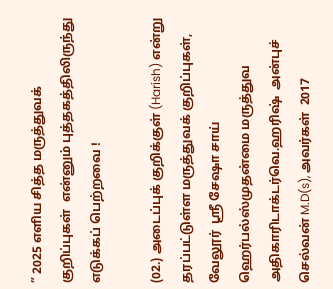” 2025 எளிய சித்த மருத்துவக் குறிப்புகள்  என்னும் புத்தகத்திலிருந்து எடுக்கப் பெற்றவை !

(02.) அடைப்புக் குறிக்குள் (Harish) என்று தரப்பட்டுள்ள மருத்துவக் குறிப்புகள், வேலூர்  ஸ்ரீ சேஷா சாய் ஹெர்பல்ஸ்முதன்மை மருத்துவ அதிகாரிடாக்டர்வெ.ஹரிஷ்  அன்புச் செல்வன் M.D(s), அவர்கள்  2017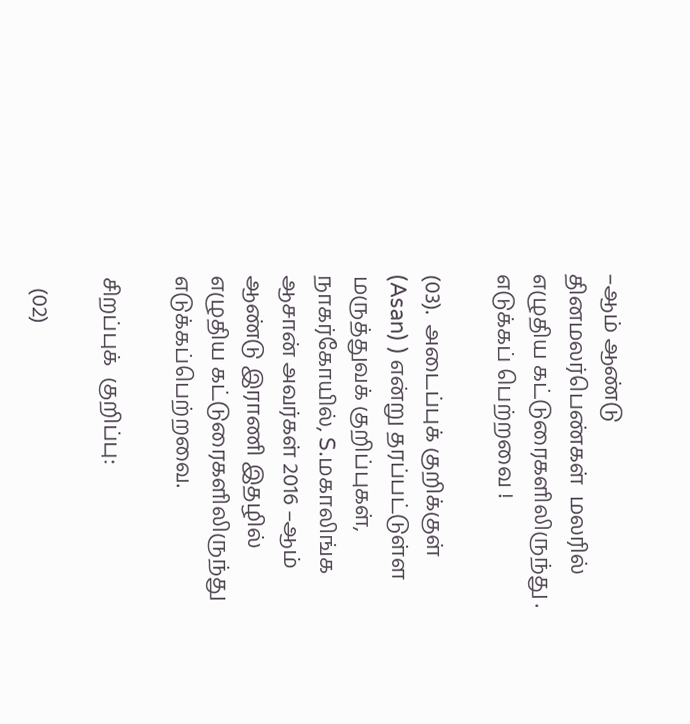–ஆம் ஆண்டு தினமலர்பெண்கள்  மலரில் எழுதிய கட்டுரைகளிலிருந்து . எடுக்கப் பெற்றவை !

(03).  அடைப்புக் குறிக்குள் (Asan) ) என்று தரப்பட்டுள்ள மருத்துவக் குறிப்புகள், நாகர்கோயில், S.மகாலிங்க ஆசான் அவர்கள் 2016 –ஆம் ஆண்டு இராணி இதழில் எழுதிய கட்டுரைகளிலிருந்து எடுக்கப்பெற்றவை.

சிறப்புக்  குறிப்பு:

  (02)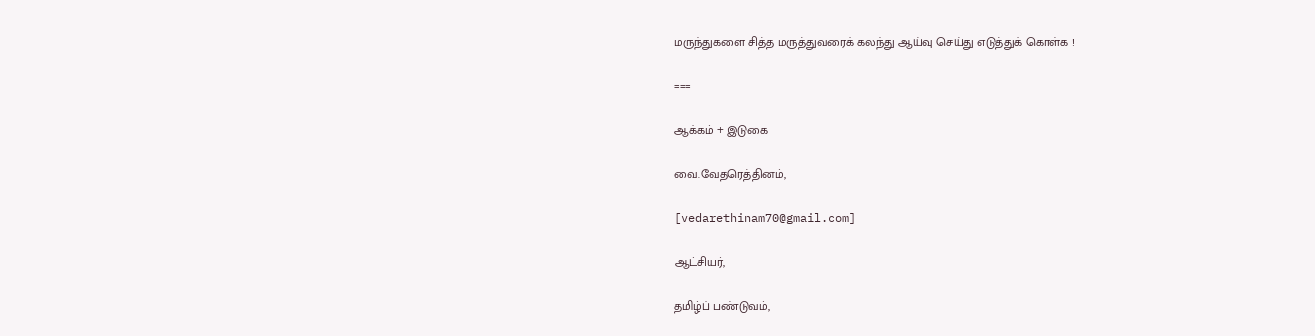மருந்துகளை சித்த மருத்துவரைக் கலந்து ஆய்வு செய்து எடுத்துக் கொள்க !

===

ஆக்கம் + இடுகை

வை.வேதரெத்தினம்,

[vedarethinam70@gmail.com]

ஆட்சியர்,

தமிழ்ப் பண்டுவம்,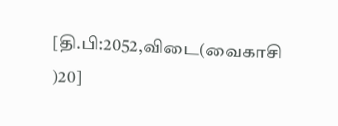[தி.பி:2052,விடை(வைகாசி )20]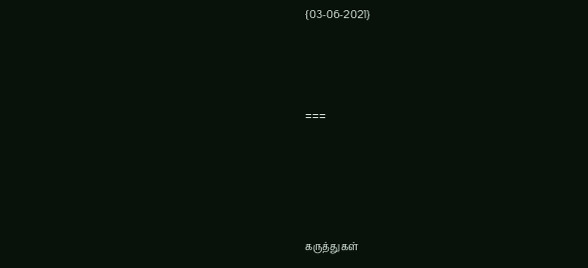{03-06-2021}



===




கருத்துகள்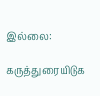இல்லை:

கருத்துரையிடுக